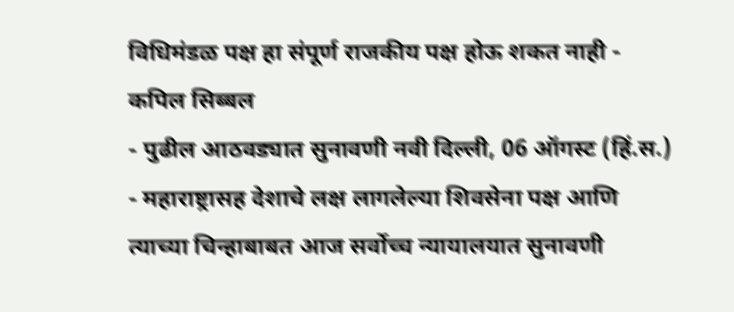विधिमंडळ पक्ष हा संपूर्ण राजकीय पक्ष होऊ शकत नाही - कपिल सिब्बल
- पुढील आठवड्यात सुनावणी नवी दिल्ली, 06 ऑगस्ट (हिं.स.) - महाराष्ट्रासह देशाचे लक्ष लागलेल्या शिवसेना पक्ष आणि त्याच्या चिन्हाबाबत आज सर्वोच्च न्यायालयात सुनावणी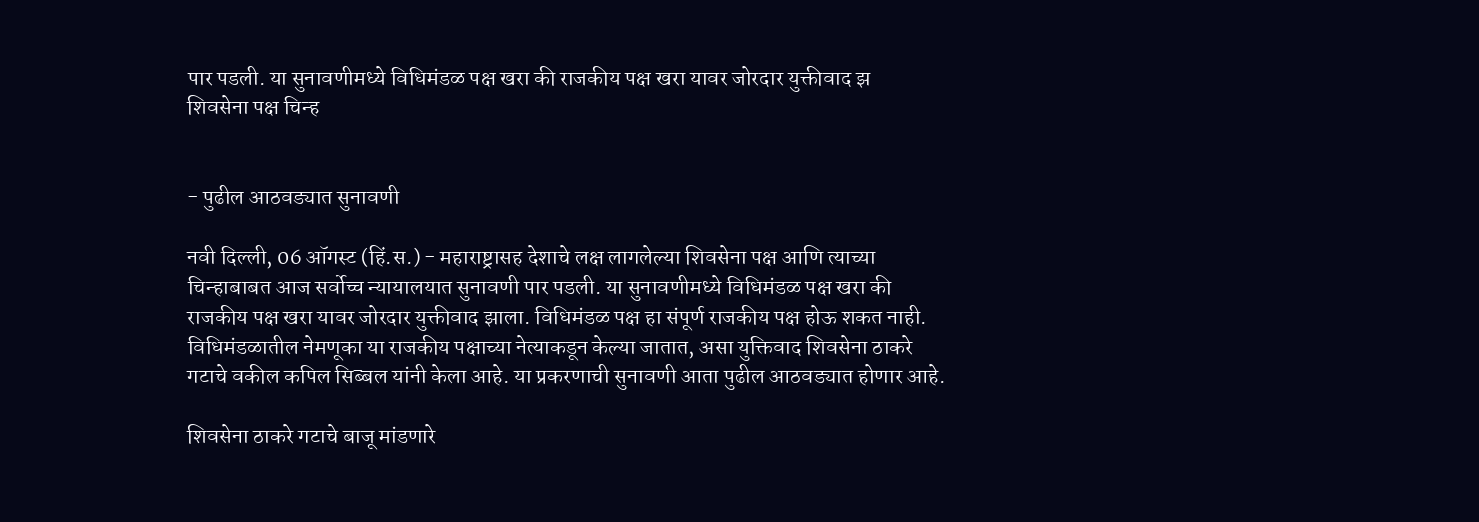पार पडली. या सुनावणीमध्ये विधिमंडळ पक्ष खरा की राजकीय पक्ष खरा यावर जोरदार युक्तीवाद झ
शिवसेना पक्ष चिन्ह


- पुढील आठवड्यात सुनावणी

नवी दिल्ली, 06 ऑगस्ट (हिं.स.) - महाराष्ट्रासह देशाचे लक्ष लागलेल्या शिवसेना पक्ष आणि त्याच्या चिन्हाबाबत आज सर्वोच्च न्यायालयात सुनावणी पार पडली. या सुनावणीमध्ये विधिमंडळ पक्ष खरा की राजकीय पक्ष खरा यावर जोरदार युक्तीवाद झाला. विधिमंडळ पक्ष हा संपूर्ण राजकीय पक्ष होऊ शकत नाही. विधिमंडळातील नेमणूका या राजकीय पक्षाच्या नेत्याकडून केल्या जातात, असा युक्तिवाद शिवसेना ठाकरे गटाचे वकील कपिल सिब्बल यांनी केला आहे. या प्रकरणाची सुनावणी आता पुढील आठवड्यात होणार आहे.

शिवसेना ठाकरे गटाचे बाजू मांडणारे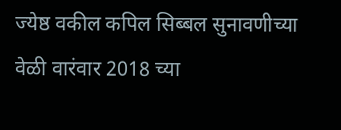ज्येष्ठ वकील कपिल सिब्बल सुनावणीच्या वेळी वारंवार 2018 च्या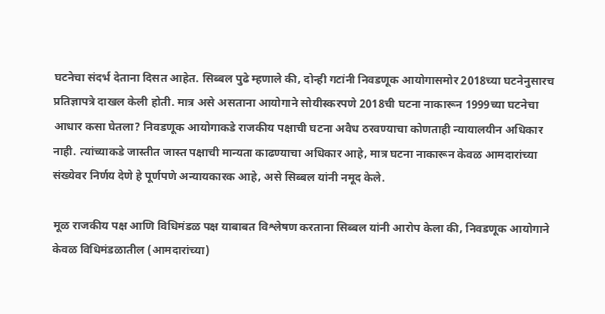घटनेचा संदर्भ देताना दिसत आहेत. सिब्बल पुढे म्हणाले की, दोन्ही गटांनी निवडणूक आयोगासमोर 2018च्या घटनेनुसारच प्रतिज्ञापत्रे दाखल केली होती. मात्र असे असताना आयोगाने सोयीस्करपणे 2018ची घटना नाकारून 1999च्या घटनेचा आधार कसा घेतला? निवडणूक आयोगाकडे राजकीय पक्षाची घटना अवैध ठरवण्याचा कोणताही न्यायालयीन अधिकार नाही. त्यांच्याकडे जास्तीत जास्त पक्षाची मान्यता काढण्याचा अधिकार आहे, मात्र घटना नाकारून केवळ आमदारांच्या संख्येवर निर्णय देणे हे पूर्णपणे अन्यायकारक आहे, असे सिब्बल यांनी नमूद केले.

मूळ राजकीय पक्ष आणि विधिमंडळ पक्ष याबाबत विश्लेषण करताना सिब्बल यांनी आरोप केला की, निवडणूक आयोगाने केवळ विधिमंडळातील (आमदारांच्या)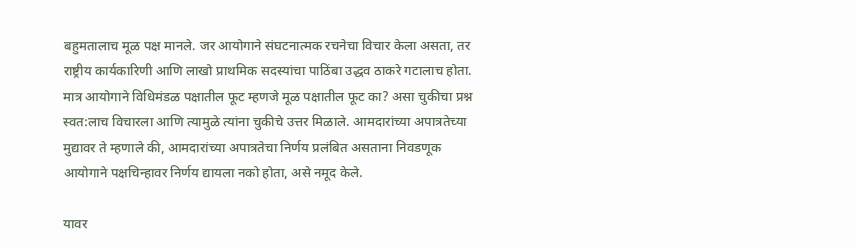बहुमतालाच मूळ पक्ष मानले. जर आयोगाने संघटनात्मक रचनेचा विचार केला असता, तर राष्ट्रीय कार्यकारिणी आणि लाखो प्राथमिक सदस्यांचा पाठिंबा उद्धव ठाकरे गटालाच होता. मात्र आयोगाने विधिमंडळ पक्षातील फूट म्हणजे मूळ पक्षातील फूट का? असा चुकीचा प्रश्न स्वत:लाच विचारला आणि त्यामुळे त्यांना चुकीचे उत्तर मिळाले. आमदारांच्या अपात्रतेच्या मुद्यावर ते म्हणाले की, आमदारांच्या अपात्रतेचा निर्णय प्रलंबित असताना निवडणूक आयोगाने पक्षचिन्हावर निर्णय द्यायला नको होता, असे नमूद केले.

यावर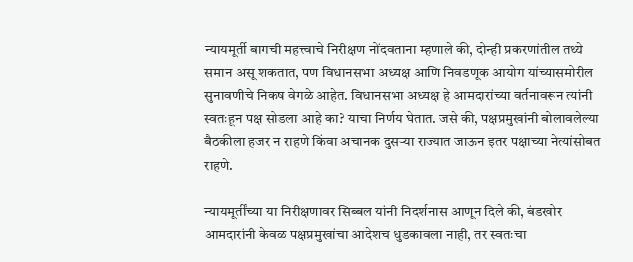न्यायमूर्ती बागची महत्त्वाचे निरीक्षण नोंदवताना म्हणाले की, दोन्ही प्रकरणांतील तथ्ये समान असू शकतात, पण विधानसभा अध्यक्ष आणि निवडणूक आयोग यांच्यासमोरील सुनावणीचे निकष वेगळे आहेत. विधानसभा अध्यक्ष हे आमदारांच्या वर्तनावरून त्यांनी स्वतःहून पक्ष सोडला आहे का? याचा निर्णय घेतात. जसे की, पक्षप्रमुखांनी बोलावलेल्या बैठकीला हजर न राहणे किंवा अचानक दुसऱ्या राज्यात जाऊन इतर पक्षाच्या नेत्यांसोबत राहणे.

न्यायमूर्तींच्या या निरीक्षणावर सिब्बल यांनी निदर्शनास आणून दिले की, बंडखोर आमदारांनी केवळ पक्षप्रमुखांचा आदेशच धुडकावला नाही, तर स्वतःचा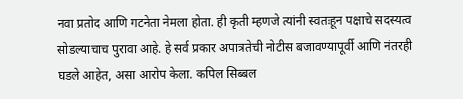नवा प्रतोद आणि गटनेता नेमला होता. ही कृती म्हणजे त्यांनी स्वतःहून पक्षाचे सदस्यत्व सोडल्याचाच पुरावा आहे. हे सर्व प्रकार अपात्रतेची नोटीस बजावण्यापूर्वी आणि नंतरही घडले आहेत, असा आरोप केला. कपिल सिब्बल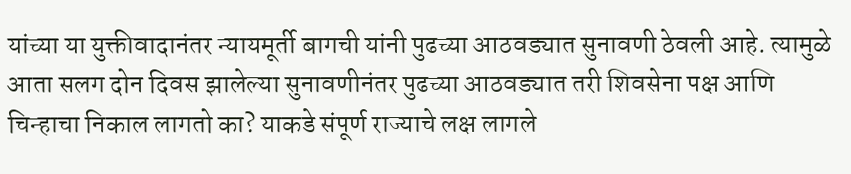यांच्या या युक्तीवादानंतर न्यायमूर्ती बागची यांनी पुढच्या आठवड्यात सुनावणी ठेवली आहे. त्यामुळे आता सलग दोन दिवस झालेल्या सुनावणीनंतर पुढच्या आठवड्यात तरी शिवसेना पक्ष आणि चिन्हाचा निकाल लागतो का? याकडे संपूर्ण राज्याचे लक्ष लागले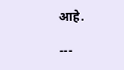आहे.

---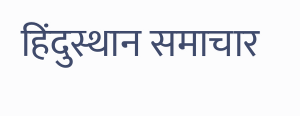हिंदुस्थान समाचार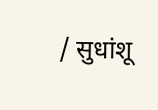/ सुधांशू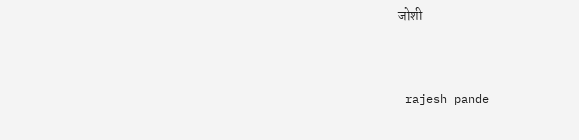जोशी


 rajesh pande